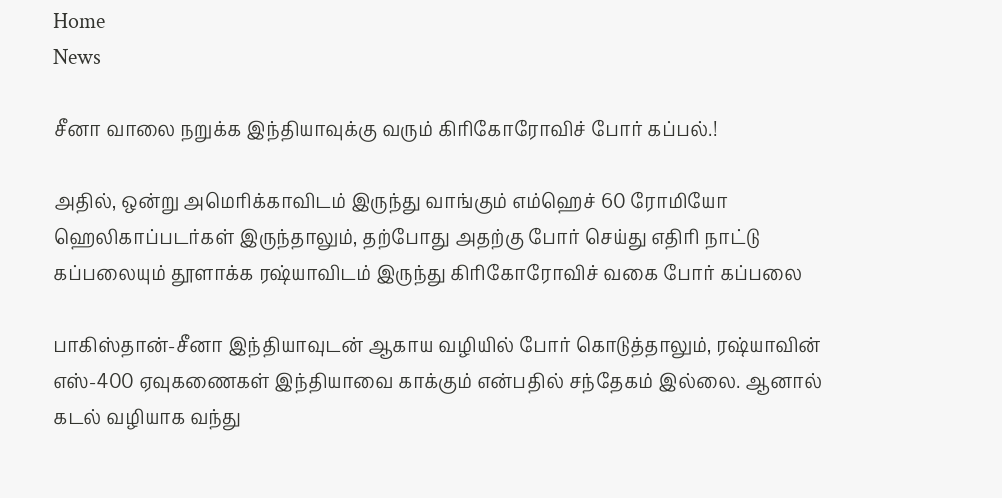Home
News

சீனா வாலை நறுக்க இந்தியாவுக்கு வரும் கிரிகோரோவிச் போர் கப்பல்.!

அதில், ஒன்று அமெரிக்காவிடம் இருந்து வாங்கும் எம்ஹெச் 60 ரோமியோ ஹெலிகாப்படர்கள் இருந்தாலும், தற்போது அதற்கு போர் செய்து எதிரி நாட்டு கப்பலையும் தூளாக்க ரஷ்யாவிடம் இருந்து கிரிகோரோவிச் வகை போர் கப்பலை

பாகிஸ்தான்-சீனா இந்தியாவுடன் ஆகாய வழியில் போர் கொடுத்தாலும், ரஷ்யாவின் எஸ்-400 ஏவுகணைகள் இந்தியாவை காக்கும் என்பதில் சந்தேகம் இல்லை. ஆனால் கடல் வழியாக வந்து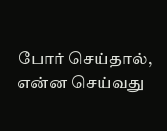போர் செய்தால், என்ன செய்வது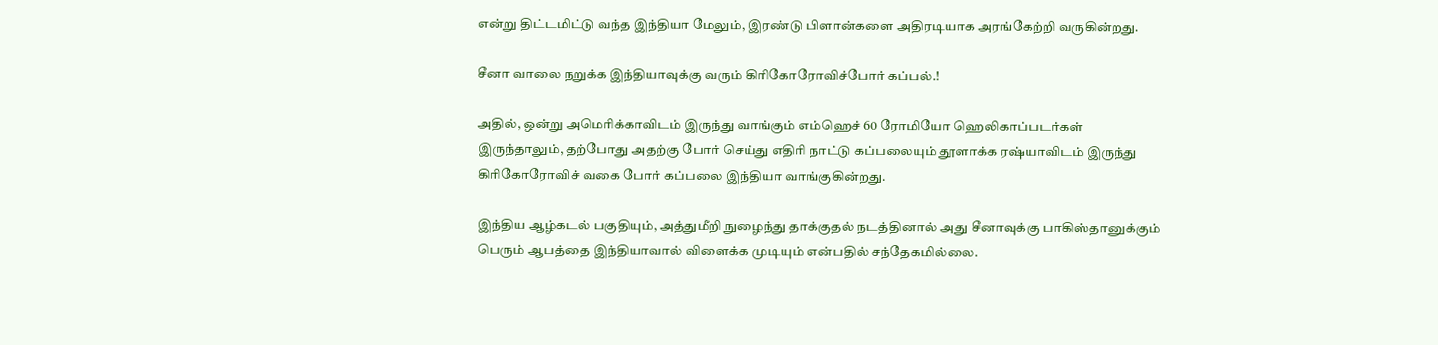என்று திட்டமிட்டு வந்த இந்தியா மேலும், இரண்டு பிளான்களை அதிரடியாக அரங்கேற்றி வருகின்றது.

சீனா வாலை நறுக்க இந்தியாவுக்கு வரும் கிரிகோரோவிச்போர் கப்பல்.!

அதில், ஒன்று அமெரிக்காவிடம் இருந்து வாங்கும் எம்ஹெச் 60 ரோமியோ ஹெலிகாப்படர்கள் இருந்தாலும், தற்போது அதற்கு போர் செய்து எதிரி நாட்டு கப்பலையும் தூளாக்க ரஷ்யாவிடம் இருந்து கிரிகோரோவிச் வகை போர் கப்பலை இந்தியா வாங்குகின்றது.

இந்திய ஆழ்கடல் பகுதியும், அத்துமீறி நுழைந்து தாக்குதல் நடத்தினால் அது சீனாவுக்கு பாகிஸ்தானுக்கும் பெரும் ஆபத்தை இந்தியாவால் விளைக்க முடியும் என்பதில் சந்தேகமில்லை.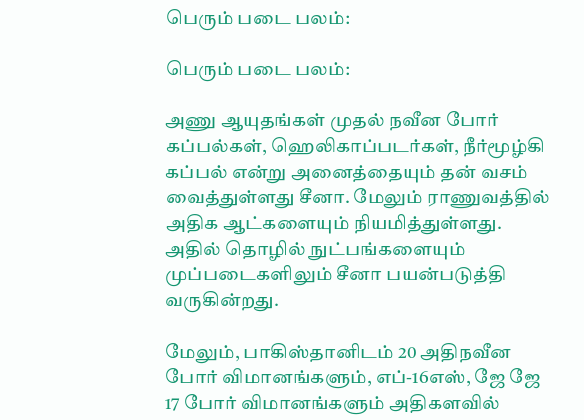பெரும் படை பலம்:

பெரும் படை பலம்:

அணு ஆயுதங்கள் முதல் நவீன போர் கப்பல்கள், ஹெலிகாப்படர்கள், நீர்மூழ்கி கப்பல் என்று அனைத்தையும் தன் வசம் வைத்துள்ளது சீனா. மேலும் ராணுவத்தில் அதிக ஆட்களையும் நியமித்துள்ளது. அதில் தொழில் நுட்பங்களையும் முப்படைகளிலும் சீனா பயன்படுத்தி வருகின்றது.

மேலும், பாகிஸ்தானிடம் 20 அதிநவீன போர் விமானங்களும், எப்-16எஸ், ஜே ஜே 17 போர் விமானங்களும் அதிகளவில்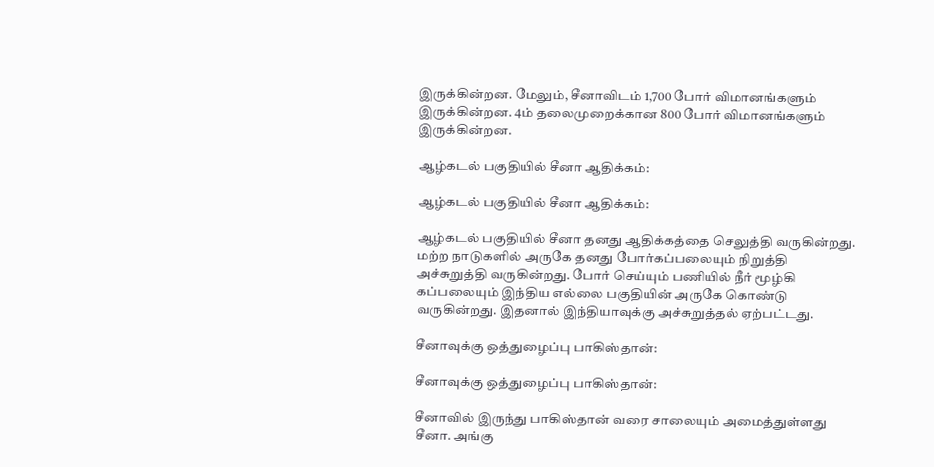இருக்கின்றன. மேலும், சீனாவிடம் 1,700 போர் விமானங்களும் இருக்கின்றன. 4ம் தலைமுறைக்கான 800 போர் விமானங்களும் இருக்கின்றன.

ஆழ்கடல் பகுதியில் சீனா ஆதிக்கம்:

ஆழ்கடல் பகுதியில் சீனா ஆதிக்கம்:

ஆழ்கடல் பகுதியில் சீனா தனது ஆதிக்கத்தை செலுத்தி வருகின்றது. மற்ற நாடுகளில் அருகே தனது போர்கப்பலையும் நிறுத்தி அச்சுறுத்தி வருகின்றது. போர் செய்யும் பணியில் நீர் மூழ்கி கப்பலையும் இந்திய எல்லை பகுதியின் அருகே கொண்டு வருகின்றது. இதனால் இந்தியாவுக்கு அச்சுறுத்தல் ஏற்பட்டது.

சீனாவுக்கு ஒத்துழைப்பு பாகிஸ்தான்:

சீனாவுக்கு ஒத்துழைப்பு பாகிஸ்தான்:

சீனாவில் இருந்து பாகிஸ்தான் வரை சாலையும் அமைத்துள்ளது சீனா. அங்கு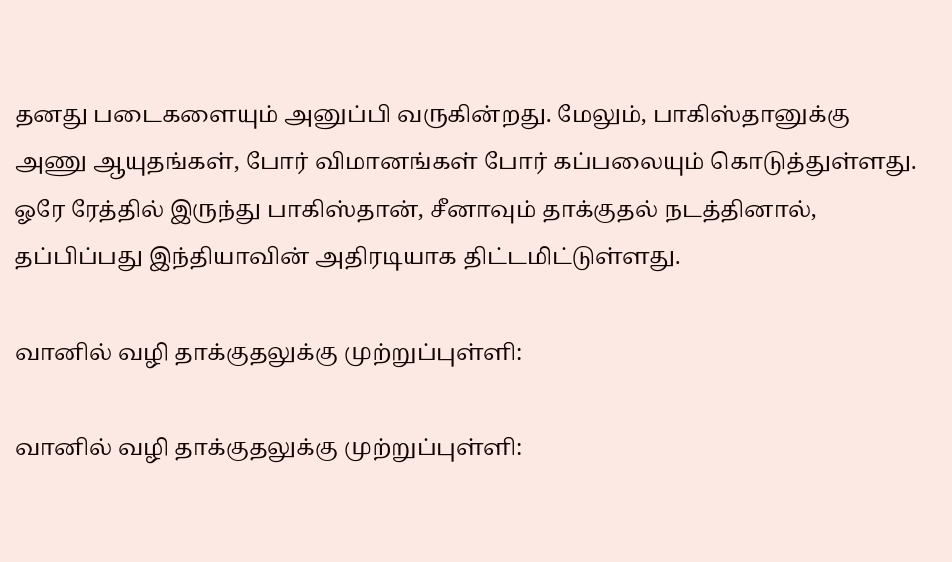தனது படைகளையும் அனுப்பி வருகின்றது. மேலும், பாகிஸ்தானுக்கு அணு ஆயுதங்கள், போர் விமானங்கள் போர் கப்பலையும் கொடுத்துள்ளது. ஓரே ரேத்தில் இருந்து பாகிஸ்தான், சீனாவும் தாக்குதல் நடத்தினால், தப்பிப்பது இந்தியாவின் அதிரடியாக திட்டமிட்டுள்ளது.

வானில் வழி தாக்குதலுக்கு முற்றுப்புள்ளி:

வானில் வழி தாக்குதலுக்கு முற்றுப்புள்ளி: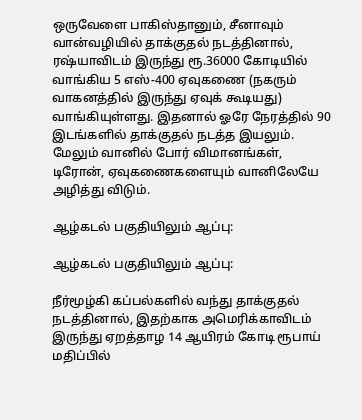ஒருவேளை பாகிஸ்தானும், சீனாவும் வான்வழியில் தாக்குதல் நடத்தினால், ரஷ்யாவிடம் இருந்து ரூ.36000 கோடியில் வாங்கிய 5 எஸ்-400 ஏவுகணை (நகரும் வாகனத்தில் இருந்து ஏவுக் கூடியது) வாங்கியுள்ளது. இதனால் ஓரே நேரத்தில் 90 இடங்களில் தாக்குதல் நடத்த இயலும். மேலும் வானில் போர் விமானங்கள், டிரோன், ஏவுகணைகளையும் வானிலேயே அழித்து விடும்.

ஆழ்கடல் பகுதியிலும் ஆப்பு:

ஆழ்கடல் பகுதியிலும் ஆப்பு:

நீர்மூழ்கி கப்பல்களில் வந்து தாக்குதல் நடத்தினால், இதற்காக அமெரிக்காவிடம் இருந்து ஏறத்தாழ 14 ஆயிரம் கோடி ரூபாய் மதிப்பில்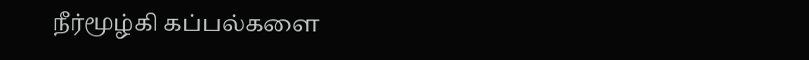நீர்மூழ்கி கப்பல்களை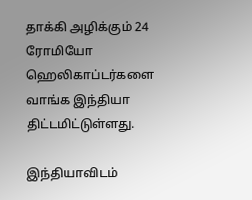தாக்கி அழிக்கும் 24 ரோமியோ ஹெலிகாப்டர்களை வாங்க இந்தியா திட்டமிட்டுள்ளது.

இந்தியாவிடம்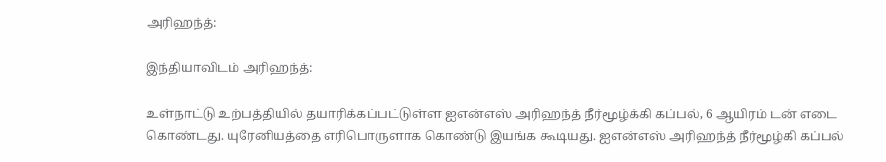அரிஹந்த்:

இந்தியாவிடம் அரிஹந்த்:

உள்நாட்டு உற்பத்தியில் தயாரிக்கப்பட்டுள்ள ஐஎன்எஸ் அரிஹந்த் நீர்மூழ்க்கி கப்பல், 6 ஆயிரம் டன் எடை கொண்டது. யுரேனியத்தை எரிபொருளாக கொண்டு இயங்க கூடியது. ஐஎன்எஸ் அரிஹந்த் நீர்மூழ்கி கப்பல்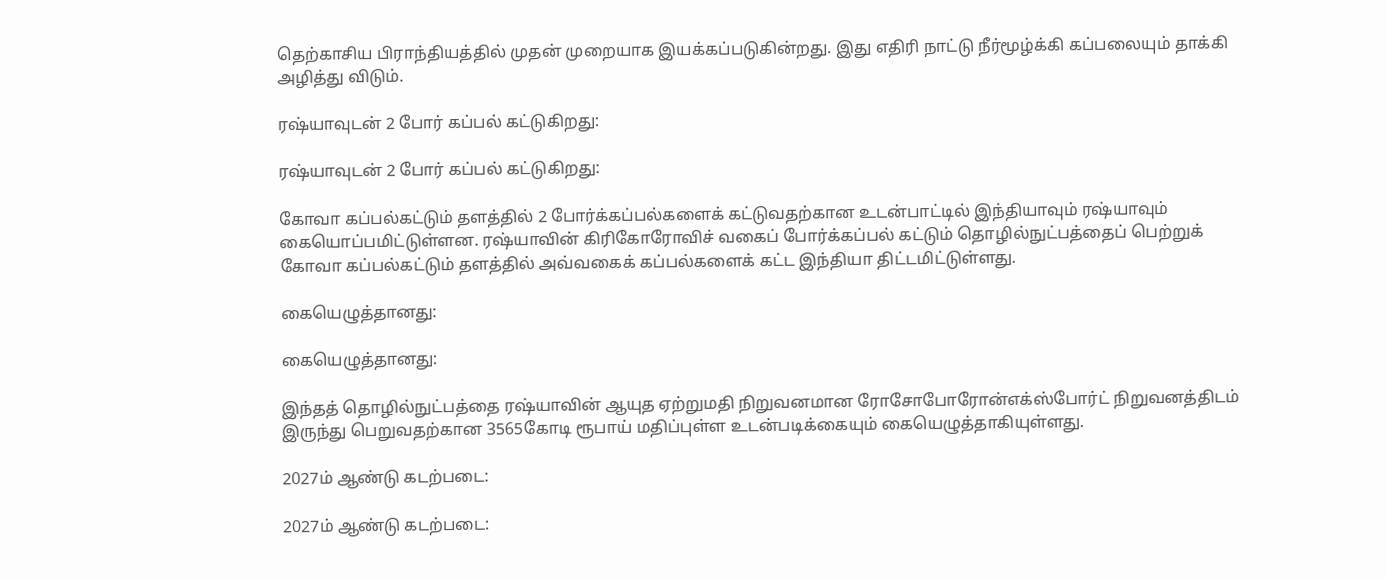தெற்காசிய பிராந்தியத்தில் முதன் முறையாக இயக்கப்படுகின்றது. இது எதிரி நாட்டு நீர்மூழ்க்கி கப்பலையும் தாக்கி அழித்து விடும்.

ரஷ்யாவுடன் 2 போர் கப்பல் கட்டுகிறது:

ரஷ்யாவுடன் 2 போர் கப்பல் கட்டுகிறது:

கோவா கப்பல்கட்டும் தளத்தில் 2 போர்க்கப்பல்களைக் கட்டுவதற்கான உடன்பாட்டில் இந்தியாவும் ரஷ்யாவும் கையொப்பமிட்டுள்ளன. ரஷ்யாவின் கிரிகோரோவிச் வகைப் போர்க்கப்பல் கட்டும் தொழில்நுட்பத்தைப் பெற்றுக் கோவா கப்பல்கட்டும் தளத்தில் அவ்வகைக் கப்பல்களைக் கட்ட இந்தியா திட்டமிட்டுள்ளது.

கையெழுத்தானது:

கையெழுத்தானது:

இந்தத் தொழில்நுட்பத்தை ரஷ்யாவின் ஆயுத ஏற்றுமதி நிறுவனமான ரோசோபோரோன்எக்ஸ்போர்ட் நிறுவனத்திடம் இருந்து பெறுவதற்கான 3565கோடி ரூபாய் மதிப்புள்ள உடன்படிக்கையும் கையெழுத்தாகியுள்ளது.

2027ம் ஆண்டு கடற்படை:

2027ம் ஆண்டு கடற்படை: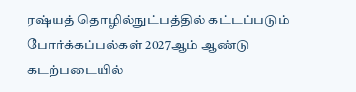ரஷ்யத் தொழில்நுட்பத்தில் கட்டப்படும் போர்க்கப்பல்கள் 2027ஆம் ஆண்டு கடற்படையில்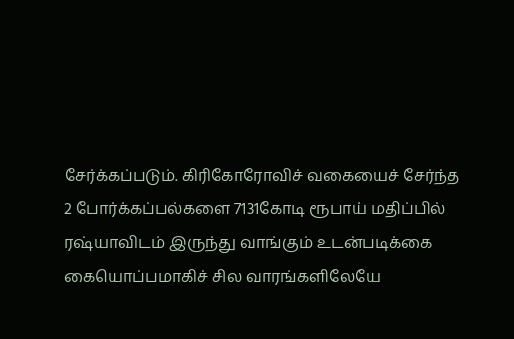சேர்க்கப்படும். கிரிகோரோவிச் வகையைச் சேர்ந்த 2 போர்க்கப்பல்களை 7131கோடி ரூபாய் மதிப்பில் ரஷ்யாவிடம் இருந்து வாங்கும் உடன்படிக்கை கையொப்பமாகிச் சில வாரங்களிலேயே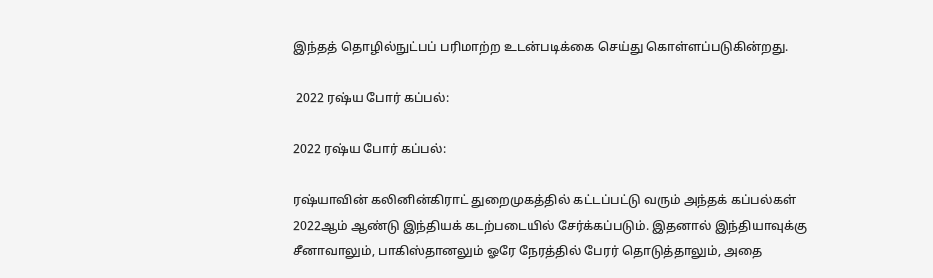இந்தத் தொழில்நுட்பப் பரிமாற்ற உடன்படிக்கை செய்து கொள்ளப்படுகின்றது.

 2022 ரஷ்ய போர் கப்பல்:

2022 ரஷ்ய போர் கப்பல்:

ரஷ்யாவின் கலினின்கிராட் துறைமுகத்தில் கட்டப்பட்டு வரும் அந்தக் கப்பல்கள் 2022ஆம் ஆண்டு இந்தியக் கடற்படையில் சேர்க்கப்படும். இதனால் இந்தியாவுக்கு சீனாவாலும், பாகிஸ்தானலும் ஓரே நேரத்தில் பேரர் தொடுத்தாலும், அதை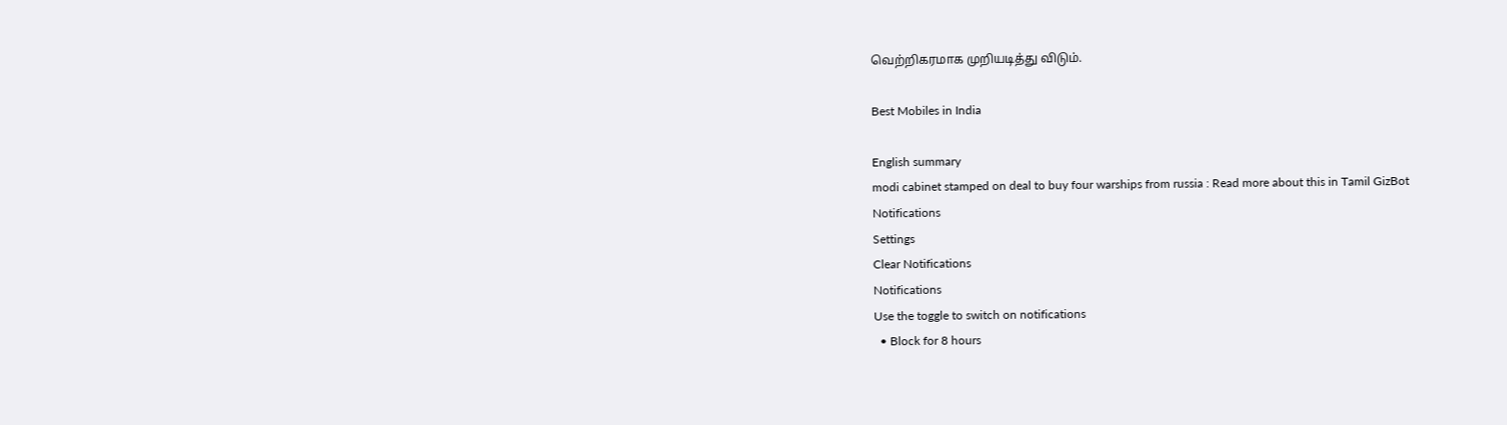வெற்றிகரமாக முறியடித்து விடும்.

Best Mobiles in India

English summary
modi cabinet stamped on deal to buy four warships from russia : Read more about this in Tamil GizBot
Notifications
Settings
Clear Notifications
Notifications
Use the toggle to switch on notifications
  • Block for 8 hours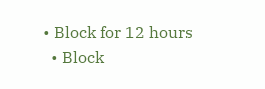• Block for 12 hours
  • Block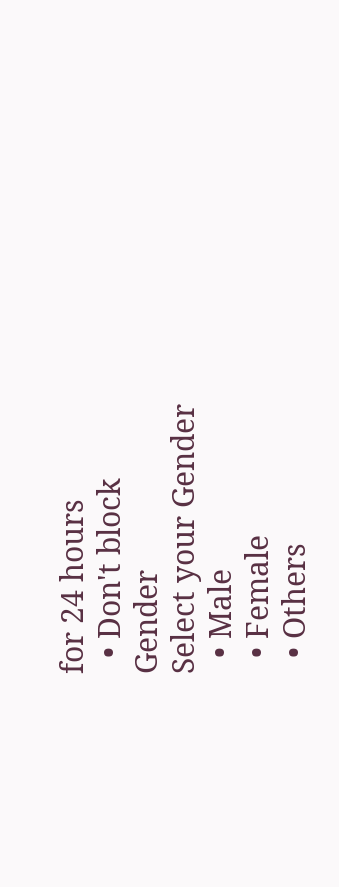for 24 hours
  • Don't block
Gender
Select your Gender
  • Male
  • Female
  • Others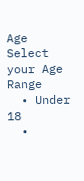Age
Select your Age Range
  • Under 18
  •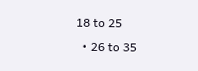18 to 25
  • 26 to 35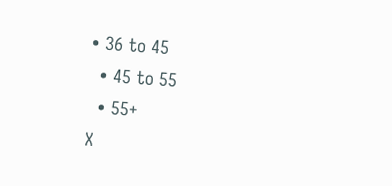• 36 to 45
  • 45 to 55
  • 55+
X